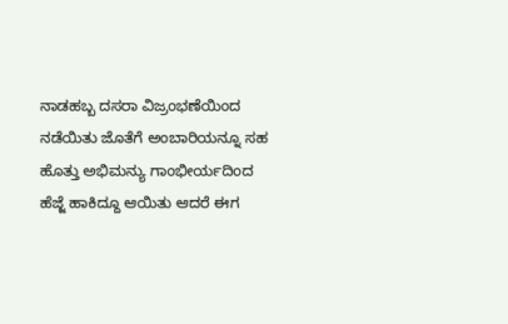ನಾಡಹಬ್ಬ ದಸರಾ ವಿಜ್ರಂಭಣೆಯಿಂದ ನಡೆಯಿತು ಜೊತೆಗೆ ಅಂಬಾರಿಯನ್ನೂ ಸಹ ಹೊತ್ತು ಅಭಿಮನ್ಯು ಗಾಂಭೀರ್ಯದಿಂದ ಹೆಜ್ಜೆ ಹಾಕಿದ್ದೂ ಆಯಿತು ಆದರೆ ಈಗ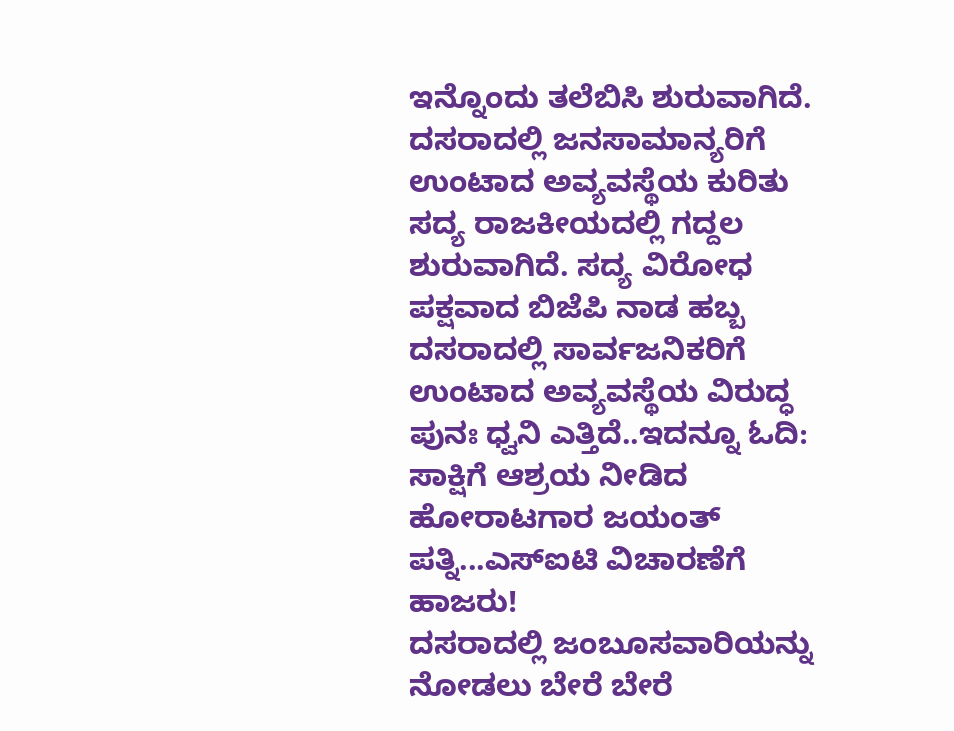ಇನ್ನೊಂದು ತಲೆಬಿಸಿ ಶುರುವಾಗಿದೆ. ದಸರಾದಲ್ಲಿ ಜನಸಾಮಾನ್ಯರಿಗೆ ಉಂಟಾದ ಅವ್ಯವಸ್ಥೆಯ ಕುರಿತು ಸದ್ಯ ರಾಜಕೀಯದಲ್ಲಿ ಗದ್ದಲ ಶುರುವಾಗಿದೆ. ಸದ್ಯ ವಿರೋಧ ಪಕ್ಷವಾದ ಬಿಜೆಪಿ ನಾಡ ಹಬ್ಬ ದಸರಾದಲ್ಲಿ ಸಾರ್ವಜನಿಕರಿಗೆ ಉಂಟಾದ ಅವ್ಯವಸ್ಥೆಯ ವಿರುದ್ಧ ಪುನಃ ಧ್ವನಿ ಎತ್ತಿದೆ..ಇದನ್ನೂ ಓದಿ: ಸಾಕ್ಷಿಗೆ ಆಶ್ರಯ ನೀಡಿದ ಹೋರಾಟಗಾರ ಜಯಂತ್ ಪತ್ನಿ...ಎಸ್ಐಟಿ ವಿಚಾರಣೆಗೆ ಹಾಜರು!
ದಸರಾದಲ್ಲಿ ಜಂಬೂಸವಾರಿಯನ್ನು ನೋಡಲು ಬೇರೆ ಬೇರೆ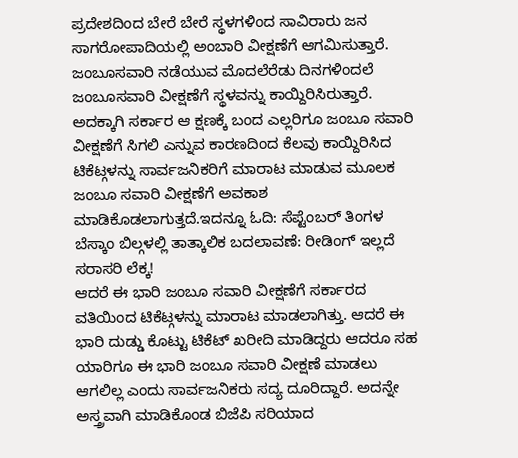ಪ್ರದೇಶದಿಂದ ಬೇರೆ ಬೇರೆ ಸ್ಥಳಗಳಿಂದ ಸಾವಿರಾರು ಜನ ಸಾಗರೋಪಾದಿಯಲ್ಲಿ ಅಂಬಾರಿ ವೀಕ್ಷಣೆಗೆ ಆಗಮಿಸುತ್ತಾರೆ. ಜಂಬೂಸವಾರಿ ನಡೆಯುವ ಮೊದಲೆರೆಡು ದಿನಗಳಿಂದಲೆ ಜಂಬೂಸವಾರಿ ವೀಕ್ಷಣೆಗೆ ಸ್ಥಳವನ್ನು ಕಾಯ್ದಿರಿಸಿರುತ್ತಾರೆ. ಅದಕ್ಕಾಗಿ ಸರ್ಕಾರ ಆ ಕ್ಷಣಕ್ಕೆ ಬಂದ ಎಲ್ಲರಿಗೂ ಜಂಬೂ ಸವಾರಿ ವೀಕ್ಷಣೆಗೆ ಸಿಗಲಿ ಎನ್ನುವ ಕಾರಣದಿಂದ ಕೆಲವು ಕಾಯ್ದಿರಿಸಿದ ಟಿಕೆಟ್ಗಳನ್ನು ಸಾರ್ವಜನಿಕರಿಗೆ ಮಾರಾಟ ಮಾಡುವ ಮೂಲಕ ಜಂಬೂ ಸವಾರಿ ವೀಕ್ಷಣೆಗೆ ಅವಕಾಶ ಮಾಡಿಕೊಡಲಾಗುತ್ತದೆ.ಇದನ್ನೂ ಓದಿ: ಸೆಪ್ಟೆಂಬರ್ ತಿಂಗಳ ಬೆಸ್ಕಾಂ ಬಿಲ್ಗಳಲ್ಲಿ ತಾತ್ಕಾಲಿಕ ಬದಲಾವಣೆ: ರೀಡಿಂಗ್ ಇಲ್ಲದೆ ಸರಾಸರಿ ಲೆಕ್ಕ!
ಆದರೆ ಈ ಭಾರಿ ಜಂಬೂ ಸವಾರಿ ವೀಕ್ಷಣೆಗೆ ಸರ್ಕಾರದ ವತಿಯಿಂದ ಟಿಕೆಟ್ಗಳನ್ನು ಮಾರಾಟ ಮಾಡಲಾಗಿತ್ತು. ಆದರೆ ಈ ಭಾರಿ ದುಡ್ಡು ಕೊಟ್ಟು ಟಿಕೆಟ್ ಖರೀದಿ ಮಾಡಿದ್ದರು ಆದರೂ ಸಹ ಯಾರಿಗೂ ಈ ಭಾರಿ ಜಂಬೂ ಸವಾರಿ ವೀಕ್ಷಣೆ ಮಾಡಲು ಆಗಲಿಲ್ಲ ಎಂದು ಸಾರ್ವಜನಿಕರು ಸದ್ಯ ದೂರಿದ್ದಾರೆ. ಅದನ್ನೇ ಅಸ್ತ್ರವಾಗಿ ಮಾಡಿಕೊಂಡ ಬಿಜೆಪಿ ಸರಿಯಾದ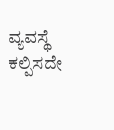ವ್ಯವಸ್ಥೆ ಕಲ್ಪಿಸದೇ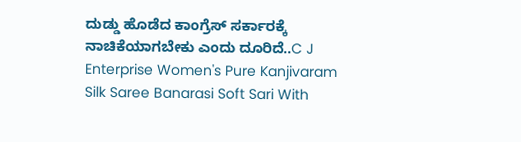ದುಡ್ಡು ಹೊಡೆದ ಕಾಂಗ್ರೆಸ್ ಸರ್ಕಾರಕ್ಕೆ ನಾಚಿಕೆಯಾಗಬೇಕು ಎಂದು ದೂರಿದೆ..C J Enterprise Women's Pure Kanjivaram Silk Saree Banarasi Soft Sari With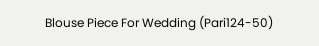Blouse Piece For Wedding (Pari124-50)